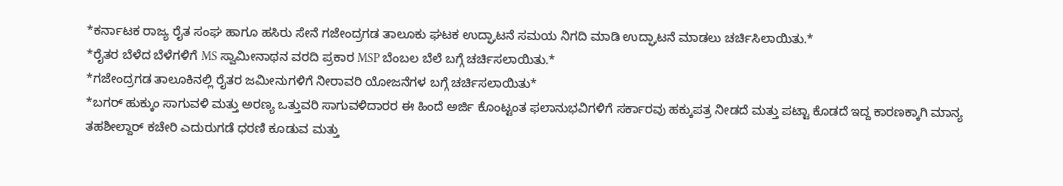*ಕರ್ನಾಟಕ ರಾಜ್ಯ ರೈತ ಸಂಘ ಹಾಗೂ ಹಸಿರು ಸೇನೆ ಗಜೇಂದ್ರಗಡ ತಾಲೂಕು ಘಟಕ ಉದ್ಘಾಟನೆ ಸಮಯ ನಿಗದಿ ಮಾಡಿ ಉದ್ಘಾಟನೆ ಮಾಡಲು ಚರ್ಚಿಸಿಲಾಯಿತು.*
*ರೈತರ ಬೆಳೆದ ಬೆಳೆಗಳಿಗೆ MS ಸ್ವಾಮೀನಾಥನ ವರದಿ ಪ್ರಕಾರ MSP ಬೆಂಬಲ ಬೆಲೆ ಬಗ್ಗೆ ಚರ್ಚಿಸಲಾಯಿತು.*
*ಗಜೇಂದ್ರಗಡ ತಾಲೂಕಿನಲ್ಲಿ ರೈತರ ಜಮೀನುಗಳಿಗೆ ನೀರಾವರಿ ಯೋಜನೆಗಳ ಬಗ್ಗೆ ಚರ್ಚಿಸಲಾಯಿತು*
*ಬಗರ್ ಹುಕ್ಕುಂ ಸಾಗುವಳಿ ಮತ್ತು ಅರಣ್ಯ ಒತ್ತುವರಿ ಸಾಗುವಳಿದಾರರ ಈ ಹಿಂದೆ ಅರ್ಜಿ ಕೊಂಟ್ಟಂತ ಫಲಾನುಭವಿಗಳಿಗೆ ಸರ್ಕಾರವು ಹಕ್ಕುಪತ್ರ ನೀಡದೆ ಮತ್ತು ಪಟ್ಟಾ ಕೊಡದೆ ಇದ್ದ ಕಾರಣಕ್ಕಾಗಿ ಮಾನ್ಯ ತಹಶೀಲ್ದಾರ್ ಕಚೇರಿ ಎದುರುಗಡೆ ಧರಣಿ ಕೂಡುವ ಮತ್ತು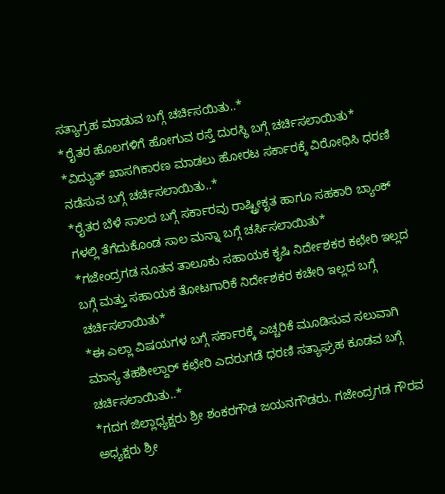ಸತ್ಯಾಗ್ರಹ ಮಾಡುವ ಬಗ್ಗೆ ಚರ್ಚಿಸಯಿತು..*
*ರೈತರ ಹೊಲಗಳಿಗೆ ಹೋಗುವ ರಸ್ತೆ ದುರಸ್ಥಿ ಬಗ್ಗೆ ಚರ್ಚಿಸಲಾಯಿತು*
*ವಿದ್ಯುತ್ ಖಾಸಗಿಕಾರಣ ಮಾಡಲು ಹೋರಟ ಸರ್ಕಾರಕ್ಕೆ ವಿರೋಧಿಸಿ ಧರಣಿ ನಡೆಸುವ ಬಗ್ಗೆ ಚರ್ಚಿಸಲಾಯಿತು..*
*ರೈತರ ಬೆಳೆ ಸಾಲದ ಬಗ್ಗೆ ಸರ್ಕಾರವು ರಾಷ್ಟ್ರೀಕೃತ ಹಾಗೂ ಸಹಕಾರಿ ಬ್ಯಾಂಕ್ ಗಳಲ್ಲಿ ತೆಗೆದುಕೊಂಡ ಸಾಲ ಮನ್ನಾ ಬಗ್ಗೆ ಚರ್ಸಿಸಲಾಯಿತು*
*ಗಜೇಂದ್ರಗಡ ನೂತನ ತಾಲೂಕು ಸಹಾಯಕ ಕೃಷಿ ನಿರ್ದೇಶಕರ ಕಛೇರಿ ಇಲ್ಲದ ಬಗ್ಗೆ ಮತ್ತು ಸಹಾಯಕ ತೋಟಗಾರಿಕೆ ನಿರ್ದೇಶಕರ ಕಚೇರಿ ಇಲ್ಲದ ಬಗ್ಗೆ ಚರ್ಚಿಸಲಾಯಿತು*
*ಈ ಎಲ್ಲಾ ವಿಷಯಗಳ ಬಗ್ಗೆ ಸರ್ಕಾರಕ್ಕೆ ಎಚ್ಚರಿಕೆ ಮೂಡಿಸುವ ಸಲುವಾಗಿ ಮಾನ್ಯ ತಹಶೀಲ್ದಾರ್ ಕಛೇರಿ ಎದರುಗಡೆ ಧರಣಿ ಸತ್ಯಾಘ್ರಹ ಕೂಡವ ಬಗ್ಗೆ ಚರ್ಚಿಸಲಾಯಿತು..*
*ಗದಗ ಜಿಲ್ಲಾಧ್ಯಕ್ಷರು ಶ್ರೀ ಶಂಕರಗೌಡ ಜಯನಗೌಡರು. ಗಜೇಂದ್ರಗಡ ಗೌರವ ಅಧ್ಯಕ್ಷರು ಶ್ರೀ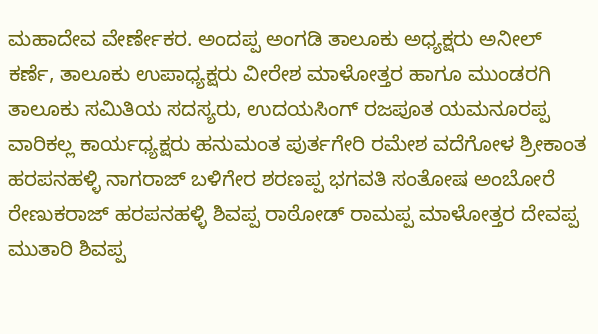ಮಹಾದೇವ ವೇರ್ಣೇಕರ. ಅಂದಪ್ಪ ಅಂಗಡಿ ತಾಲೂಕು ಅಧ್ಯಕ್ಷರು ಅನೀಲ್ ಕರ್ಣೆ, ತಾಲೂಕು ಉಪಾಧ್ಯಕ್ಷರು ವೀರೇಶ ಮಾಳೋತ್ತರ ಹಾಗೂ ಮುಂಡರಗಿ ತಾಲೂಕು ಸಮಿತಿಯ ಸದಸ್ಯರು, ಉದಯಸಿಂಗ್ ರಜಪೂತ ಯಮನೂರಪ್ಪ ವಾರಿಕಲ್ಲ ಕಾರ್ಯಧ್ಯಕ್ಷರು ಹನುಮಂತ ಪುರ್ತಗೇರಿ ರಮೇಶ ವದೆಗೋಳ ಶ್ರೀಕಾಂತ ಹರಪನಹಳ್ಳಿ ನಾಗರಾಜ್ ಬಳಿಗೇರ ಶರಣಪ್ಪ ಭಗವತಿ ಸಂತೋಷ ಅಂಬೋರೆ ರೇಣುಕರಾಜ್ ಹರಪನಹಳ್ಳಿ ಶಿವಪ್ಪ ರಾಠೋಡ್ ರಾಮಪ್ಪ ಮಾಳೋತ್ತರ ದೇವಪ್ಪ ಮುತಾರಿ ಶಿವಪ್ಪ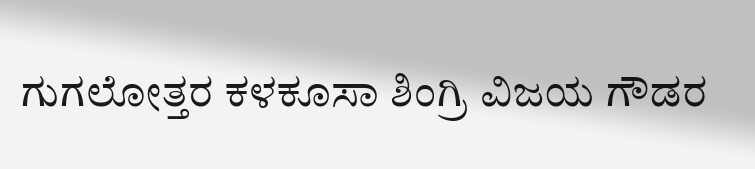ಗುಗಲೋತ್ತರ ಕಳಕೂಸಾ ಶಿಂಗ್ರಿ ವಿಜಯ ಗೌಡರ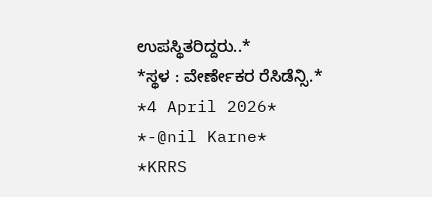ಉಪಸ್ಥಿತರಿದ್ದರು..*
*ಸ್ಥಳ : ವೇರ್ಣೇಕರ ರೆಸಿಡೆನ್ಸಿ.*
*4 April 2026*
*-@nil Karne*
*KRRS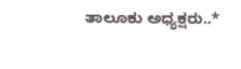ತಾಲೂಕು ಅಧ್ಯಕ್ಷರು..*